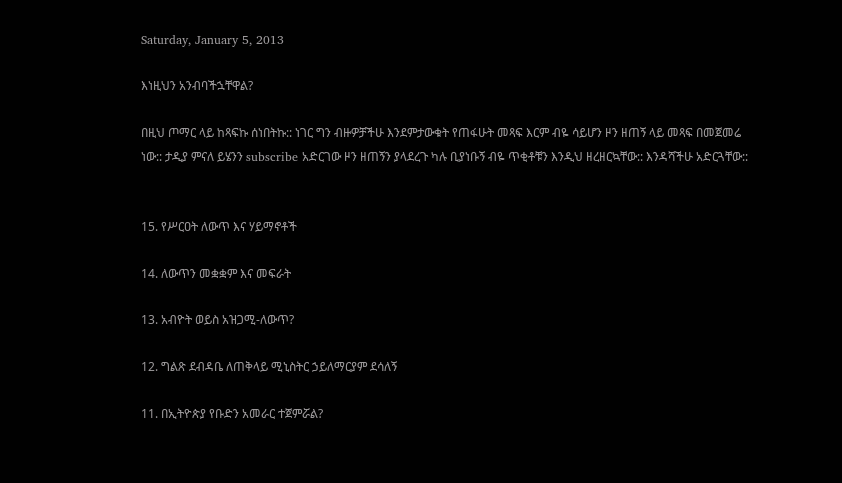Saturday, January 5, 2013

እነዚህን አንብባችኋቸዋል?

በዚህ ጦማር ላይ ከጻፍኩ ሰነበትኩ:: ነገር ግን ብዙዎቻችሁ እንደምታውቁት የጠፋሁት መጻፍ እርም ብዬ ሳይሆን ዞን ዘጠኝ ላይ መጻፍ በመጀመሬ ነው:: ታዲያ ምናለ ይሄንን subscribe አድርገው ዞን ዘጠኝን ያላደረጉ ካሉ ቢያነቡኝ ብዬ ጥቂቶቹን እንዲህ ዘረዘርኳቸው:: እንዳሻችሁ አድርጓቸው::


15. የሥርዐት ለውጥ እና ሃይማኖቶች

14. ለውጥን መቋቋም እና መፍራት

13. አብዮት ወይስ አዝጋሚ-ለውጥ?

12. ግልጽ ደብዳቤ ለጠቅላይ ሚኒስትር ኃይለማርያም ደሳለኝ

11. በኢትዮጵያ የቡድን አመራር ተጀምሯል?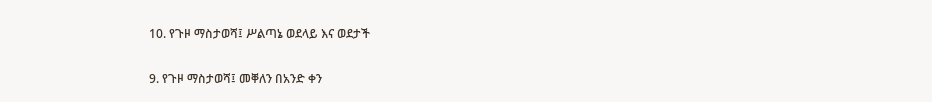10. የጉዞ ማስታወሻ፤ ሥልጣኔ ወደላይ እና ወደታች

9. የጉዞ ማስታወሻ፤ መቐለን በአንድ ቀን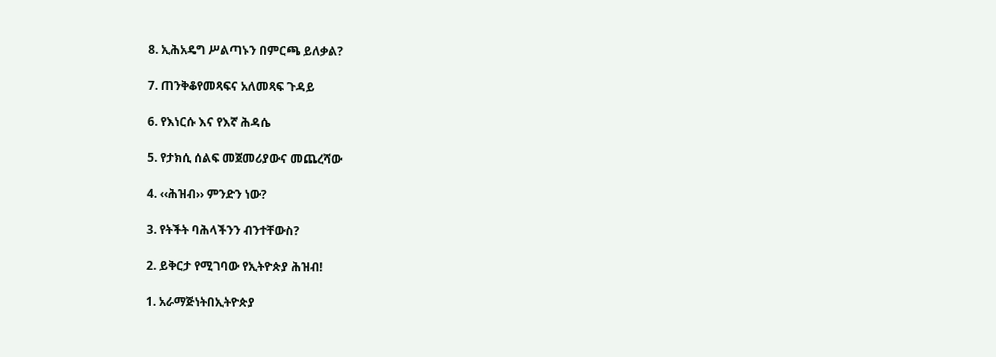8. ኢሕአዴግ ሥልጣኑን በምርጫ ይለቃል?

7. ጠንቅቆየመጻፍና አለመጻፍ ጉዳይ

6. የእነርሱ እና የእኛ ሕዳሴ

5. የታክሲ ሰልፍ መጀመሪያውና መጨረሻው

4. ‹‹ሕዝብ›› ምንድን ነው?

3. የትችት ባሕላችንን ብንተቸውስ?

2. ይቅርታ የሚገባው የኢትዮጵያ ሕዝብ!

1. አራማጅነትበኢትዮጵያ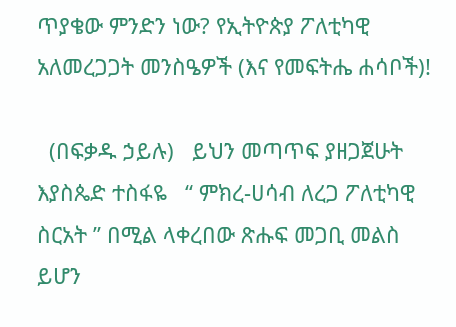ጥያቄው ምንድን ነው? የኢትዮጵያ ፖለቲካዊ አለመረጋጋት መንስዔዎች (እና የመፍትሔ ሐሳቦች)!

  (በፍቃዱ ኃይሉ)   ይህን መጣጥፍ ያዘጋጀሁት እያስጴድ ተስፋዬ   “ ምክረ-ሀሳብ ለረጋ ፖለቲካዊ ስርአት ” በሚል ላቀረበው ጽሑፍ መጋቢ መልስ ይሆን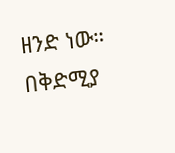ዘንድ ነው። በቅድሚያ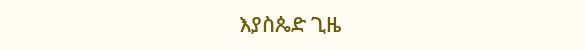እያስጴድ ጊዜ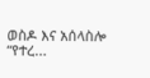ወስዶ እና አሰላስሎ “የተረ...